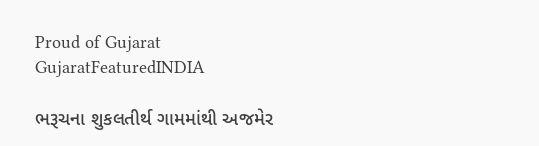Proud of Gujarat
GujaratFeaturedINDIA

ભરૂચના શુકલતીર્થ ગામમાંથી અજમેર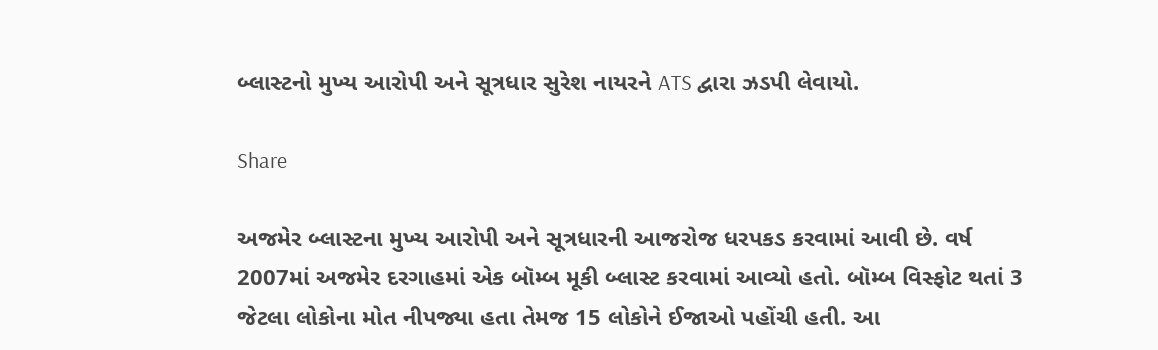બ્લાસ્ટનો મુખ્ય આરોપી અને સૂત્રધાર સુરેશ નાયરને ATS દ્વારા ઝડપી લેવાયો.

Share

અજમેર બ્લાસ્ટના મુખ્ય આરોપી અને સૂત્રધારની આજરોજ ધરપકડ કરવામાં આવી છે. વર્ષ 2007માં અજમેર દરગાહમાં એક બૉમ્બ મૂકી બ્લાસ્ટ કરવામાં આવ્યો હતો. બૉમ્બ વિસ્ફોટ થતાં 3 જેટલા લોકોના મોત નીપજ્યા હતા તેમજ 15 લોકોને ઈજાઓ પહોંચી હતી. આ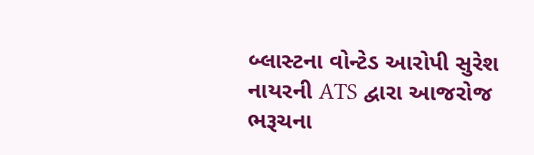બ્લાસ્ટના વોન્ટેડ આરોપી સુરેશ નાયરની ATS દ્વારા આજરોજ ભરૂચના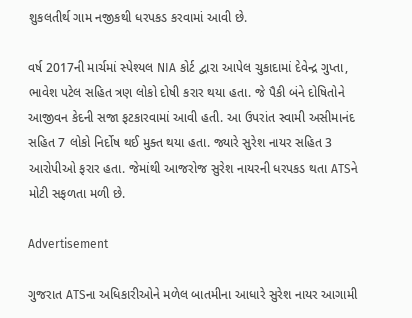શુકલતીર્થ ગામ નજીકથી ધરપકડ કરવામાં આવી છે.

વર્ષ 2017ની માર્ચમાં સ્પેશ્યલ NIA કોર્ટ દ્વારા આપેલ ચુકાદામાં દેવેન્દ્ર ગુપ્તા, ભાવેશ પટેલ સહિત ત્રણ લોકો દોષી કરાર થયા હતા. જે પૈકી બંને દોષિતોને આજીવન કેદની સજા ફટકારવામાં આવી હતી. આ ઉપરાંત સ્વામી અસીમાનંદ સહિત 7 લોકો નિર્દોષ થઈ મુક્ત થયા હતા. જ્યારે સુરેશ નાયર સહિત 3 આરોપીઓ ફરાર હતા. જેમાંથી આજરોજ સુરેશ નાયરની ધરપકડ થતા ATSને મોટી સફળતા મળી છે.

Advertisement

ગુજરાત ATSના અધિકારીઓને મળેલ બાતમીના આધારે સુરેશ નાયર આગામી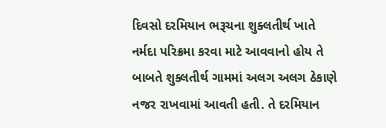દિવસો દરમિયાન ભરૂચના શુક્લતીર્થ ખાતે નર્મદા પરિક્રમા કરવા માટે આવવાનો હોય તે બાબતે શુક્લતીર્થ ગામમાં અલગ અલગ ઠેકાણે નજર રાખવામાં આવતી હતી. તે દરમિયાન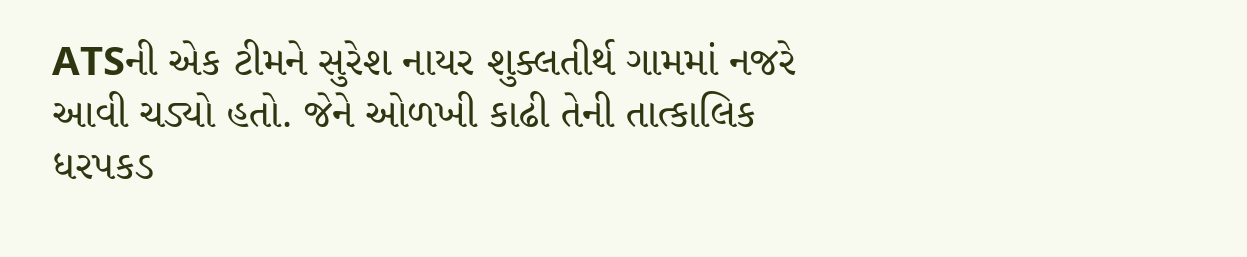ATSની એક ટીમને સુરેશ નાયર શુક્લતીર્થ ગામમાં નજરે આવી ચડ્યો હતો. જેને ઓળખી કાઢી તેની તાત્કાલિક ધરપકડ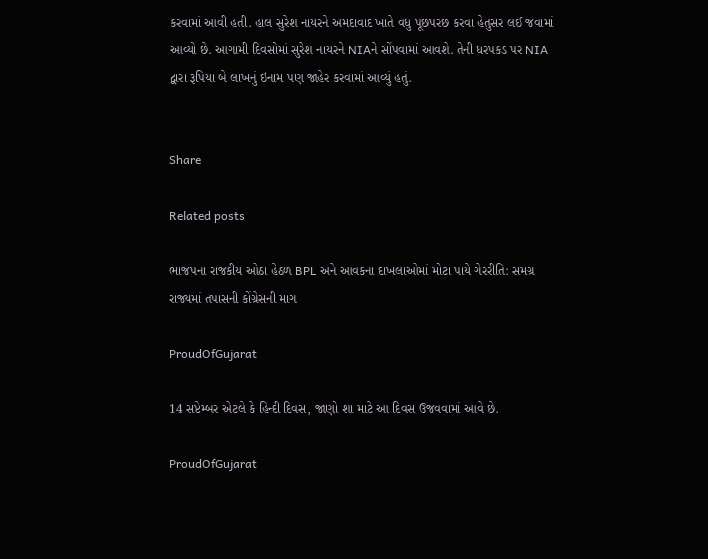કરવામાં આવી હતી. હાલ સુરેશ નાયરને અમદાવાદ ખાતે વધુ પૂછપરછ કરવા હેતુસર લઈ જવામાં આવ્યો છે. આગામી દિવસોમાં સુરેશ નાયરને NIAને સોંપવામાં આવશે. તેની ધરપકડ પર NIA દ્વારા રૂપિયા બે લાખનું ઇનામ પણ જાહેર કરવામાં આવ્યું હતું.


Share

Related posts

ભાજપના રાજકીય ઓઠા હેઠળ BPL અને આવકના દાખલાઓમાં મોટા પાયે ગેરરીતિ: સમગ્ર રાજ્યમાં તપાસની કોંગ્રેસની માગ

ProudOfGujarat

14 સપ્ટેમ્બર એટલે કે હિન્દી દિવસ, જાણો શા માટે આ દિવસ ઉજવવામાં આવે છે.

ProudOfGujarat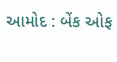આમોદ : બેંક ઓફ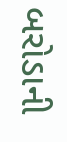બરોડાની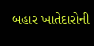બહાર ખાતેદારોની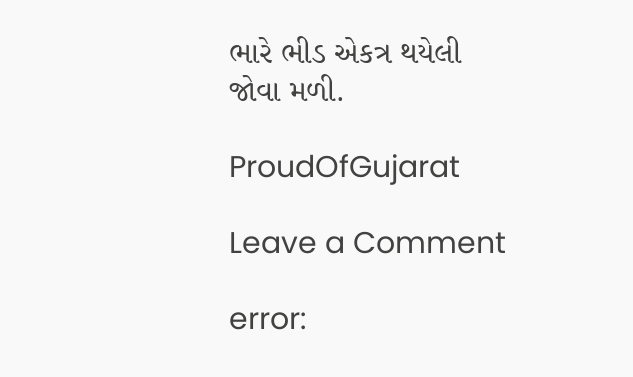ભારે ભીડ એકત્ર થયેલી જોવા મળી.

ProudOfGujarat

Leave a Comment

error: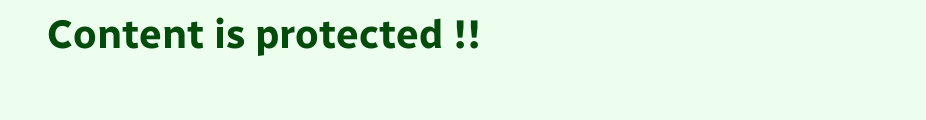Content is protected !!